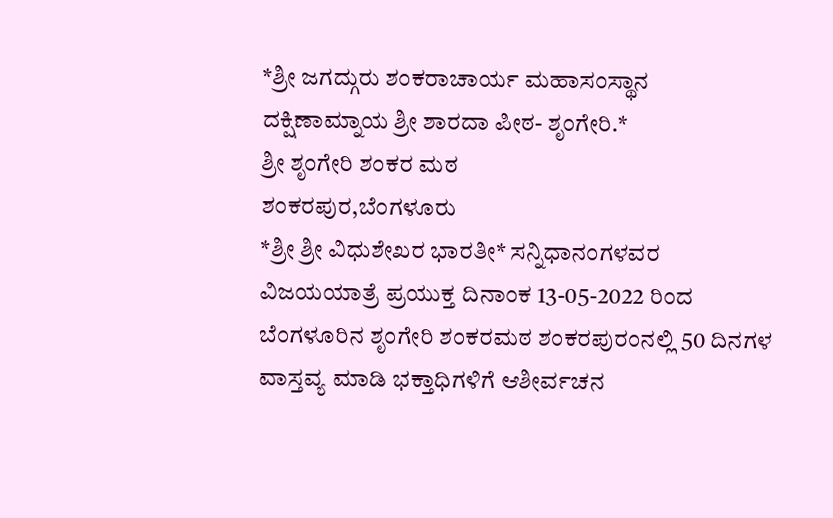*ಶ್ರೀ ಜಗದ್ಗುರು ಶಂಕರಾಚಾರ್ಯ ಮಹಾಸಂಸ್ಥಾನ ದಕ್ಷಿಣಾಮ್ನಾಯ ಶ್ರೀ ಶಾರದಾ ಪೀಠ- ಶೃಂಗೇರಿ.*
ಶ್ರೀ ಶೃಂಗೇರಿ ಶಂಕರ ಮಠ
ಶಂಕರಪುರ,ಬೆಂಗಳೂರು
*ಶ್ರೀ ಶ್ರೀ ವಿಧುಶೇಖರ ಭಾರತೀ* ಸನ್ನಿಧಾನಂಗಳವರ ವಿಜಯಯಾತ್ರೆ ಪ್ರಯುಕ್ತ ದಿನಾಂಕ 13-05-2022 ರಿಂದ ಬೆಂಗಳೂರಿನ ಶೃಂಗೇರಿ ಶಂಕರಮಠ ಶಂಕರಪುರಂನಲ್ಲಿ 50 ದಿನಗಳ ವಾಸ್ತವ್ಯ ಮಾಡಿ ಭಕ್ತಾಧಿಗಳಿಗೆ ಆಶೀರ್ವಚನ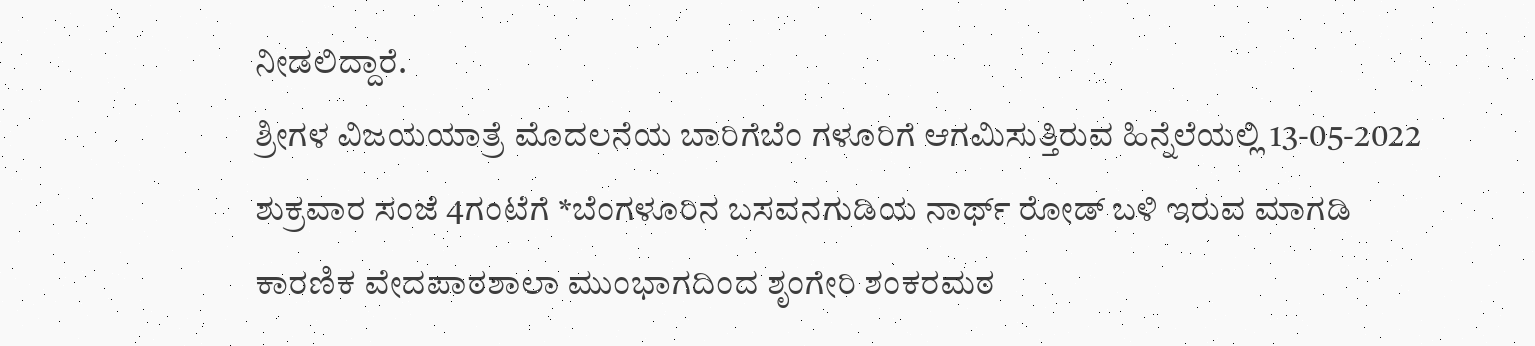ನೀಡಲಿದ್ದಾರೆ.
ಶ್ರೀಗಳ ವಿಜಯಯಾತ್ರೆ ಮೊದಲನೆಯ ಬಾರಿಗೆಬೆಂ ಗಳೂರಿಗೆ ಆಗಮಿಸುತ್ತಿರುವ ಹಿನ್ನೆಲೆಯಲ್ಲಿ 13-05-2022 ಶುಕ್ರವಾರ ಸಂಜೆ 4ಗಂಟೆಗೆ *ಬೆಂಗಳೂರಿನ ಬಸವನಗುಡಿಯ ನಾರ್ಥ್ ರೋಡ್ ಬಳಿ ಇರುವ ಮಾಗಡಿ ಕಾರಣಿಕ ವೇದಪಾಠಶಾಲಾ ಮುಂಭಾಗದಿಂದ ಶೃಂಗೇರಿ ಶಂಕರಮಠ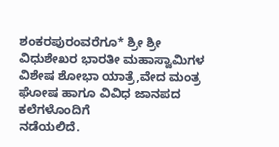ಶಂಕರಪುರಂವರೆಗೂ* ಶ್ರೀ ಶ್ರೀ ವಿಧುಶೇಖರ ಭಾರತೀ ಮಹಾಸ್ವಾಮಿಗಳ ವಿಶೇಷ ಶೋಭಾ ಯಾತ್ರೆ,ವೇದ ಮಂತ್ರ ಘೋಷ ಹಾಗೂ ವಿವಿಧ ಜಾನಪದ ಕಲೆಗಳೊಂದಿಗೆ
ನಡೆಯಲಿದೆ.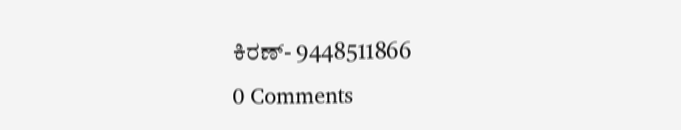ಕಿರಣ್- 9448511866
0 Comments